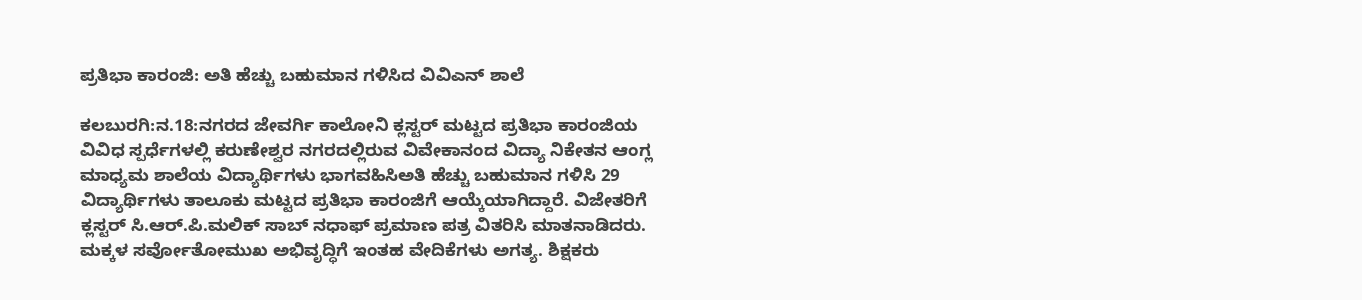ಪ್ರತಿಭಾ ಕಾರಂಜಿ: ಅತಿ ಹೆಚ್ಚು ಬಹುಮಾನ ಗಳಿಸಿದ ವಿವಿಎನ್ ಶಾಲೆ

ಕಲಬುರಗಿ:ನ.18:ನಗರದ ಜೇವರ್ಗಿ ಕಾಲೋನಿ ಕ್ಲಸ್ಟರ್ ಮಟ್ಟದ ಪ್ರತಿಭಾ ಕಾರಂಜಿಯ ವಿವಿಧ ಸ್ಪರ್ಧೆಗಳಲ್ಲಿ ಕರುಣೇಶ್ವರ ನಗರದಲ್ಲಿರುವ ವಿವೇಕಾನಂದ ವಿದ್ಯಾ ನಿಕೇತನ ಆಂಗ್ಲ ಮಾಧ್ಯಮ ಶಾಲೆಯ ವಿದ್ಯಾರ್ಥಿಗಳು ಭಾಗವಹಿಸಿಅತಿ ಹೆಚ್ಚು ಬಹುಮಾನ ಗಳಿಸಿ 29 ವಿದ್ಯಾರ್ಥಿಗಳು ತಾಲೂಕು ಮಟ್ಟದ ಪ್ರತಿಭಾ ಕಾರಂಜಿಗೆ ಆಯ್ಕೆಯಾಗಿದ್ದಾರೆ. ವಿಜೇತರಿಗೆ ಕ್ಲಸ್ಟರ್ ಸಿ.ಆರ್.ಪಿ.ಮಲಿಕ್ ಸಾಬ್ ನಧಾಫ್ ಪ್ರಮಾಣ ಪತ್ರ ವಿತರಿಸಿ ಮಾತನಾಡಿದರು. ಮಕ್ಕಳ ಸರ್ವೋತೋಮುಖ ಅಭಿವೃದ್ಧಿಗೆ ಇಂತಹ ವೇದಿಕೆಗಳು ಅಗತ್ಯ. ಶಿಕ್ಷಕರು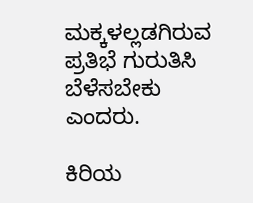ಮಕ್ಕಳಲ್ಲಡಗಿರುವ ಪ್ರತಿಭೆ ಗುರುತಿಸಿ ಬೆಳೆಸಬೇಕು ಎಂದರು.

ಕಿರಿಯ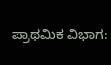ಪ್ರಾಥಮಿಕ ವಿಭಾಗ: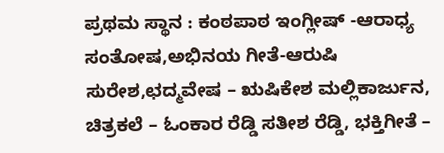ಪ್ರಥಮ ಸ್ಥಾನ : ಕಂಠಪಾಠ ಇಂಗ್ಲೀಷ್ -ಆರಾಧ್ಯ ಸಂತೋಷ,ಅಭಿನಯ ಗೀತೆ-ಆರುಷಿ ಸುರೇಶ,ಛದ್ಮವೇಷ – ಋಷಿಕೇಶ ಮಲ್ಲಿಕಾರ್ಜುನ, ಚಿತ್ರಕಲೆ – ಓಂಕಾರ ರೆಡ್ಡಿ ಸತೀಶ ರೆಡ್ಡಿ, ಭಕ್ತಿಗೀತೆ –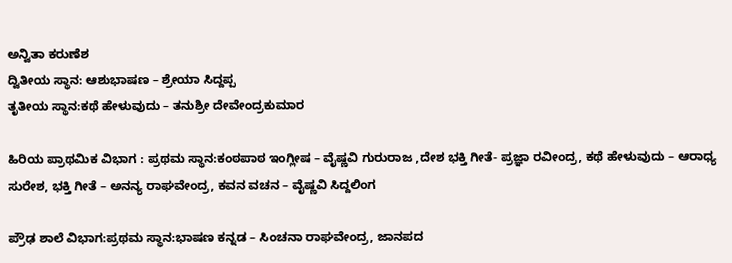ಅನ್ವಿತಾ ಕರುಣೆಶ
ದ್ವಿತೀಯ ಸ್ಥಾನ: ಆಶುಭಾಷಣ – ಶ್ರೇಯಾ ಸಿದ್ದಪ್ಪ
ತೃತೀಯ ಸ್ಥಾನ:ಕಥೆ ಹೇಳುವುದು – ತನುಶ್ರೀ ದೇವೇಂದ್ರಕುಮಾರ

ಹಿರಿಯ ಪ್ರಾಥಮಿಕ ವಿಭಾಗ : ಪ್ರಥಮ ಸ್ಥಾನ:ಕಂಠಪಾಠ ಇಂಗ್ಲೀಷ – ವೈಷ್ಣವಿ ಗುರುರಾಜ ,ದೇಶ ಭಕ್ತಿ ಗೀತೆ- ಪ್ರಜ್ಞಾ ರವೀಂದ್ರ, ಕಥೆ ಹೇಳುವುದು – ಆರಾಧ್ಯ ಸುರೇಶ, ಭಕ್ತಿ ಗೀತೆ – ಅನನ್ಯ ರಾಘವೇಂದ್ರ, ಕವನ ವಚನ – ವೈಷ್ಣವಿ ಸಿದ್ದಲಿಂಗ

ಪ್ರೌಢ ಶಾಲೆ ವಿಭಾಗ:ಪ್ರಥಮ ಸ್ಥಾನ:ಭಾಷಣ ಕನ್ನಡ – ಸಿಂಚನಾ ರಾಘವೇಂದ್ರ, ಜಾನಪದ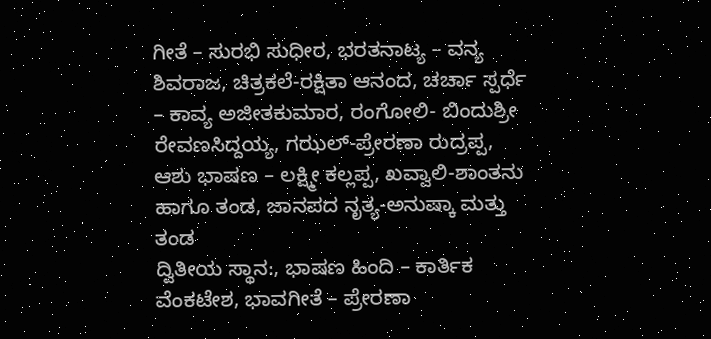ಗೀತೆ – ಸುರಭಿ ಸುಧೀರ, ಭರತನಾಟ್ಯ – ವನ್ಯ ಶಿವರಾಜ, ಚಿತ್ರಕಲೆ-ರಕ್ಷಿತಾ ಆನಂದ, ಚರ್ಚಾ ಸ್ಪರ್ಧೆ – ಕಾವ್ಯ ಅಜೀತಕುಮಾರ, ರಂಗೋಲಿ- ಬಿಂದುಶ್ರೀ ರೇವಣಸಿದ್ದಯ್ಯ, ಗಝಲ್-ಪ್ರೇರಣಾ ರುದ್ರಪ್ಪ, ಆಶು ಭಾಷಣ – ಲಕ್ಷ್ಮೀ ಕಲ್ಲಪ್ಪ, ಖವ್ವಾಲಿ-ಶಾಂತನು ಹಾಗೂ ತಂಡ, ಜಾನಪದ ನೃತ್ಯ-ಅನುಷ್ಕಾ ಮತ್ತು ತಂಡ
ದ್ವಿತೀಯ ಸ್ಥಾನ:, ಭಾಷಣ ಹಿಂದಿ – ಕಾರ್ತಿಕ ವೆಂಕಟೇಶ, ಭಾವಗೀತೆ – ಪ್ರೇರಣಾ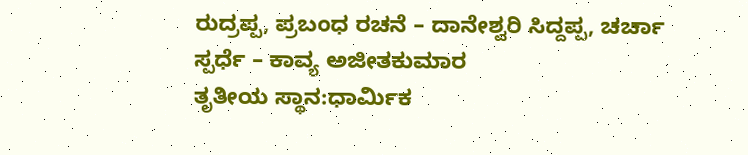ರುದ್ರಪ್ಪ, ಪ್ರಬಂಧ ರಚನೆ – ದಾನೇಶ್ವರಿ ಸಿದ್ದಪ್ಪ, ಚರ್ಚಾ ಸ್ಪರ್ಧೆ – ಕಾವ್ಯ ಅಜೀತಕುಮಾರ
ತೃತೀಯ ಸ್ಥಾನ:ಧಾರ್ಮಿಕ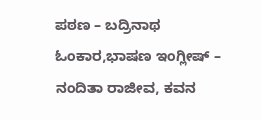ಪಠಣ – ಬದ್ರಿನಾಥ ಓಂಕಾರ,ಭಾಷಣ ಇಂಗ್ಲೀಷ್ – ನಂದಿತಾ ರಾಜೀವ, ಕವನ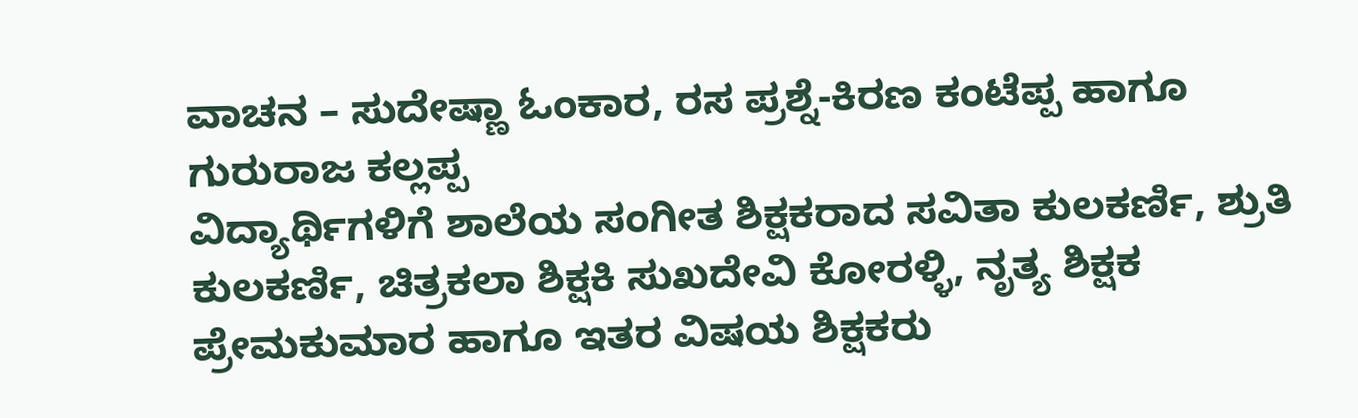ವಾಚನ – ಸುದೇಷ್ಣಾ ಓಂಕಾರ, ರಸ ಪ್ರಶ್ನೆ-ಕಿರಣ ಕಂಟೆಪ್ಪ ಹಾಗೂ ಗುರುರಾಜ ಕಲ್ಲಪ್ಪ
ವಿದ್ಯಾರ್ಥಿಗಳಿಗೆ ಶಾಲೆಯ ಸಂಗೀತ ಶಿಕ್ಷಕರಾದ ಸವಿತಾ ಕುಲಕರ್ಣಿ, ಶ್ರುತಿ ಕುಲಕರ್ಣಿ, ಚಿತ್ರಕಲಾ ಶಿಕ್ಷಕಿ ಸುಖದೇವಿ ಕೋರಳ್ಳಿ, ನೃತ್ಯ ಶಿಕ್ಷಕ ಪ್ರೇಮಕುಮಾರ ಹಾಗೂ ಇತರ ವಿಷಯ ಶಿಕ್ಷಕರು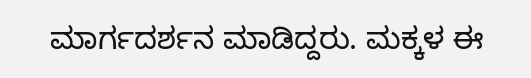ಮಾರ್ಗದರ್ಶನ ಮಾಡಿದ್ದರು. ಮಕ್ಕಳ ಈ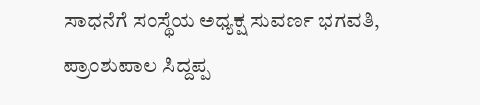ಸಾಧನೆಗೆ ಸಂಸ್ಥೆಯ ಅಧ್ಯಕ್ಷ ಸುವರ್ಣ ಭಗವತಿ, ಪ್ರಾಂಶುಪಾಲ ಸಿದ್ದಪ್ಪ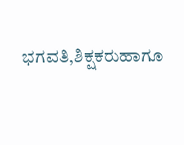ಭಗವತಿ,ಶಿಕ್ಷಕರುಹಾಗೂ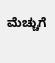ಮೆಚ್ಚುಗೆ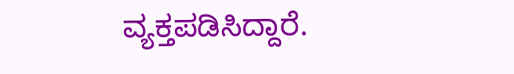ವ್ಯಕ್ತಪಡಿಸಿದ್ದಾರೆ.